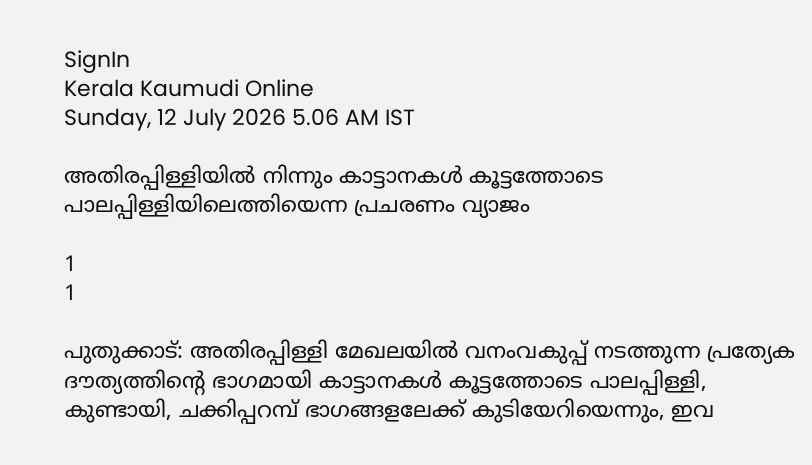SignIn
Kerala Kaumudi Online
Sunday, 12 July 2026 5.06 AM IST

അതിരപ്പിള്ളിയിൽ നിന്നും കാട്ടാനകൾ കൂട്ടത്തോടെ പാലപ്പിള്ളിയിലെത്തിയെന്ന പ്രചരണം വ്യാജം

1
1

പുതുക്കാട്: അതിരപ്പിള്ളി മേഖലയിൽ വനംവകുപ്പ് നടത്തുന്ന പ്രത്യേക ദൗത്യത്തിന്റെ ഭാഗമായി കാട്ടാനകൾ കൂട്ടത്തോടെ പാലപ്പിള്ളി, കുണ്ടായി, ചക്കിപ്പറമ്പ് ഭാഗങ്ങളലേക്ക് കുടിയേറിയെന്നും, ഇവ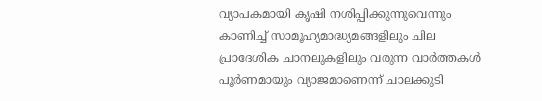വ്യാപകമായി കൃഷി നശിപ്പിക്കുന്നുവെന്നും കാണിച്ച് സാമൂഹ്യമാദ്ധ്യമങ്ങളിലും ചില പ്രാദേശിക ചാനലുകളിലും വരുന്ന വാർത്തകൾ പൂർണമായും വ്യാജമാണെന്ന് ചാലക്കുടി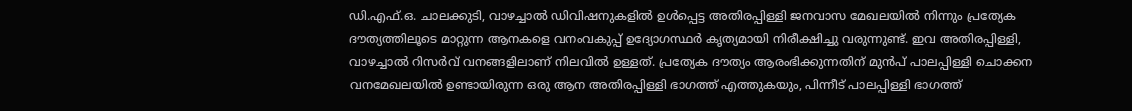ഡി.എഫ്.ഒ. ചാലക്കുടി, വാഴച്ചാൽ ഡിവിഷനുകളിൽ ഉൾപ്പെട്ട അതിരപ്പിള്ളി ജനവാസ മേഖലയിൽ നിന്നും പ്രത്യേക ദൗത്യത്തിലൂടെ മാറ്റുന്ന ആനകളെ വനംവകുപ്പ് ഉദ്യോഗസ്ഥർ കൃത്യമായി നിരീക്ഷിച്ചു വരുന്നുണ്ട്. ഇവ അതിരപ്പിള്ളി, വാഴച്ചാൽ റിസർവ് വനങ്ങളിലാണ് നിലവിൽ ഉള്ളത്. പ്രത്യേക ദൗത്യം ആരംഭിക്കുന്നതിന് മുൻപ് പാലപ്പിള്ളി ചൊക്കന വനമേഖലയിൽ ഉണ്ടായിരുന്ന ഒരു ആന അതിരപ്പിള്ളി ഭാഗത്ത് എത്തുകയും, പിന്നീട് പാലപ്പിള്ളി ഭാഗത്ത്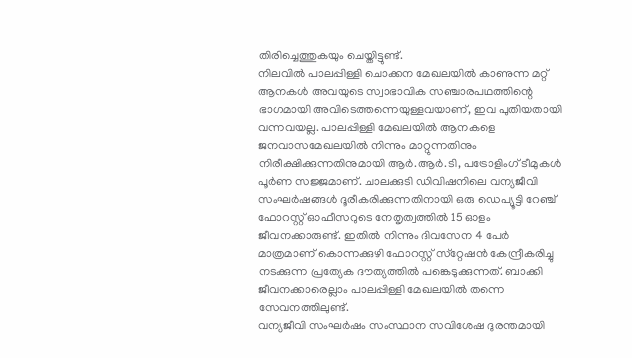തിരിച്ചെത്തുകയും ചെയ്തിട്ടുണ്ട്.
നിലവിൽ പാലപ്പിള്ളി ചൊക്കന മേഖലയിൽ കാണുന്ന മറ്റ് ആനകൾ അവയുടെ സ്വാഭാവിക സഞ്ചാരപഥത്തിന്റെ ഭാഗമായി അവിടെത്തന്നെയുള്ളവയാണ്, ഇവ പുതിയതായി വന്നവയല്ല. പാലപ്പിള്ളി മേഖലയിൽ ആനകളെ ജനവാസമേഖലയിൽ നിന്നും മാറ്റുന്നതിനും നിരീക്ഷിക്കുന്നതിനുമായി ആർ.ആർ.ടി, പട്രോളിംഗ് ടീമുകൾ പൂർണ സജ്ജമാണ്. ചാലക്കുടി ഡിവിഷനിലെ വന്യജീവി സംഘർഷങ്ങൾ ദൂരീകരിക്കുന്നതിനായി ഒരു ഡെപ്യൂട്ടി റേഞ്ച് ഫോറസ്റ്റ് ഓഫീസറുടെ നേതൃത്വത്തിൽ 15 ഓളം ജീവനക്കാരുണ്ട്. ഇതിൽ നിന്നും ദിവസേന 4 പേർ മാത്രമാണ് കൊന്നക്കുഴി ഫോറസ്റ്റ് സ്‌റ്റേഷൻ കേന്ദ്രീകരിച്ചു നടക്കുന്ന പ്രത്യേക ദൗത്യത്തിൽ പങ്കെടുക്കുന്നത്. ബാക്കി ജീവനക്കാരെല്ലാം പാലപ്പിള്ളി മേഖലയിൽ തന്നെ സേവനത്തിലുണ്ട്.
വന്യജീവി സംഘർഷം സംസ്ഥാന സവിശേഷ ദുരന്തമായി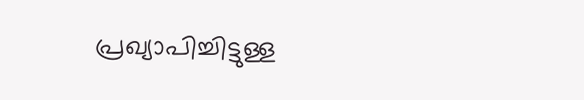പ്രഖ്യാപിച്ചിട്ടുള്ള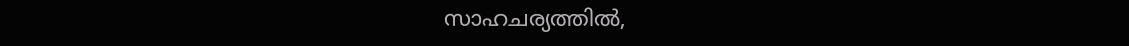സാഹചര്യത്തിൽ,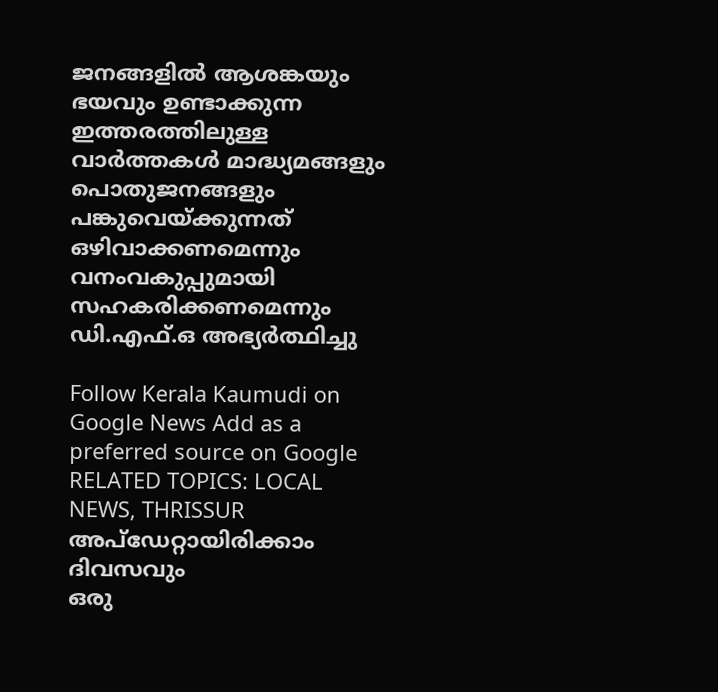ജനങ്ങളിൽ ആശങ്കയും ഭയവും ഉണ്ടാക്കുന്ന ഇത്തരത്തിലുള്ള വാർത്തകൾ മാദ്ധ്യമങ്ങളും പൊതുജനങ്ങളും പങ്കുവെയ്ക്കുന്നത് ഒഴിവാക്കണമെന്നും വനംവകുപ്പുമായി സഹകരിക്കണമെന്നും ഡി.എഫ്.ഒ അഭ്യർത്ഥിച്ചു

Follow Kerala Kaumudi on Google News Add as a preferred source on Google
RELATED TOPICS: LOCAL NEWS, THRISSUR
അപ്ഡേറ്റായിരിക്കാം ദിവസവും
ഒരു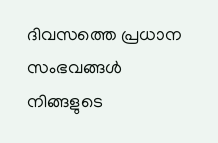ദിവസത്തെ പ്രധാന സംഭവങ്ങൾ നിങ്ങളുടെ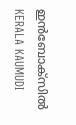ഇൻബോക്സിൽ
KERALA KAUMUDI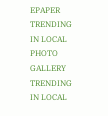EPAPER
TRENDING IN LOCAL
PHOTO GALLERY
TRENDING IN LOCAL